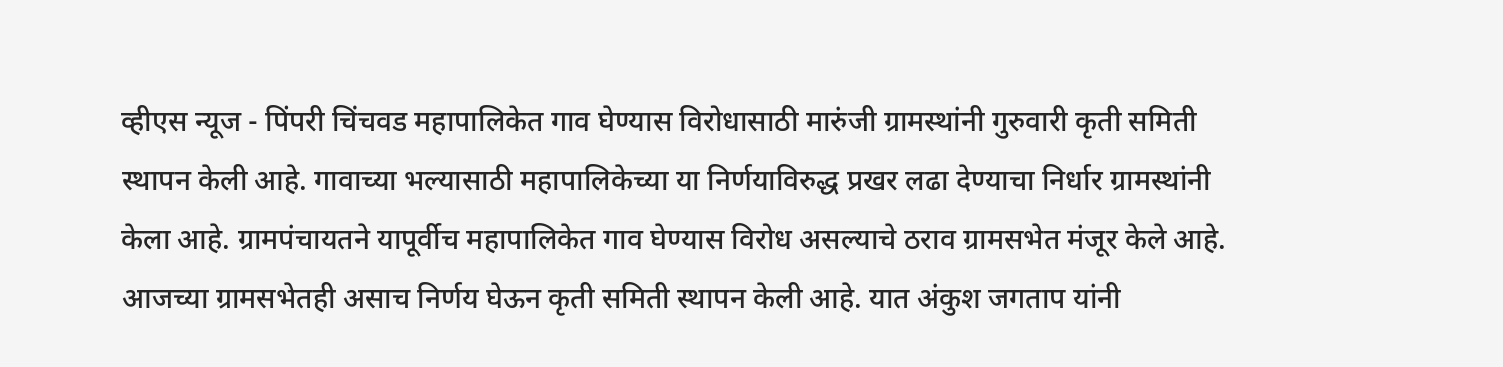व्हीएस न्यूज - पिंपरी चिंचवड महापालिकेत गाव घेण्यास विरोधासाठी मारुंजी ग्रामस्थांनी गुरुवारी कृती समिती स्थापन केली आहे. गावाच्या भल्यासाठी महापालिकेच्या या निर्णयाविरुद्ध प्रखर लढा देण्याचा निर्धार ग्रामस्थांनी केला आहे. ग्रामपंचायतने यापूर्वीच महापालिकेत गाव घेण्यास विरोध असल्याचे ठराव ग्रामसभेत मंजूर केले आहे. आजच्या ग्रामसभेतही असाच निर्णय घेऊन कृती समिती स्थापन केली आहे. यात अंकुश जगताप यांनी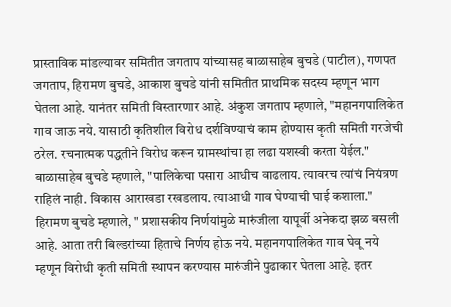प्रास्ताविक मांडल्यावर समितीत जगताप यांच्यासह बाळासाहेब बुचडे (पाटील), गणपत जगताप, हिरामण बुचडे, आकाश बुचडे यांनी समितीत प्राथमिक सदस्य म्हणून भाग घेतला आहे. यानंतर समिती विस्तारणार आहे. अंकुश जगताप म्हणाले, "महानगपालिकेत गाव जाऊ नये. यासाठी कृतिशील विरोध दर्शविण्याचं काम होण्यास कृती समिती गरजेची ठरेल. रचनात्मक पद्धतीने विरोध करून ग्रामस्थांचा हा लढा यशस्वी करता येईल." बाळासाहेब बुचडे म्हणाले, "पालिकेचा पसारा आधीच वाढलाय. त्यावरच त्यांचं नियंत्रण राहिलं नाही. विकास आराखडा रखडलाय. त्याआधी गाव घेण्याची घाई कशाला." हिरामण बुचडे म्हणाले, " प्रशासकीय निर्णयांमुळे मारुंजीला यापूर्वी अनेकदा झळ बसली आहे. आता तरी बिल्डरांच्या हिताचे निर्णय होऊ नये. महानगपालिकेत गाव घेवू नये म्हणून विरोधी कृती समिती स्थापन करण्यास मारुंजीने पुढाकार घेतला आहे. इतर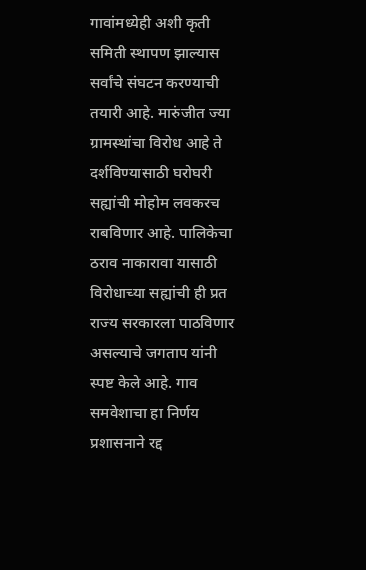गावांमध्येही अशी कृती समिती स्थापण झाल्यास सर्वांचे संघटन करण्याची तयारी आहे. मारुंजीत ज्या ग्रामस्थांचा विरोध आहे ते दर्शविण्यासाठी घरोघरी सह्यांची मोहोम लवकरच राबविणार आहे. पालिकेचा ठराव नाकारावा यासाठी विरोधाच्या सह्यांची ही प्रत राज्य सरकारला पाठविणार असल्याचे जगताप यांनी स्पष्ट केले आहे. गाव समवेशाचा हा निर्णय प्रशासनाने रद्द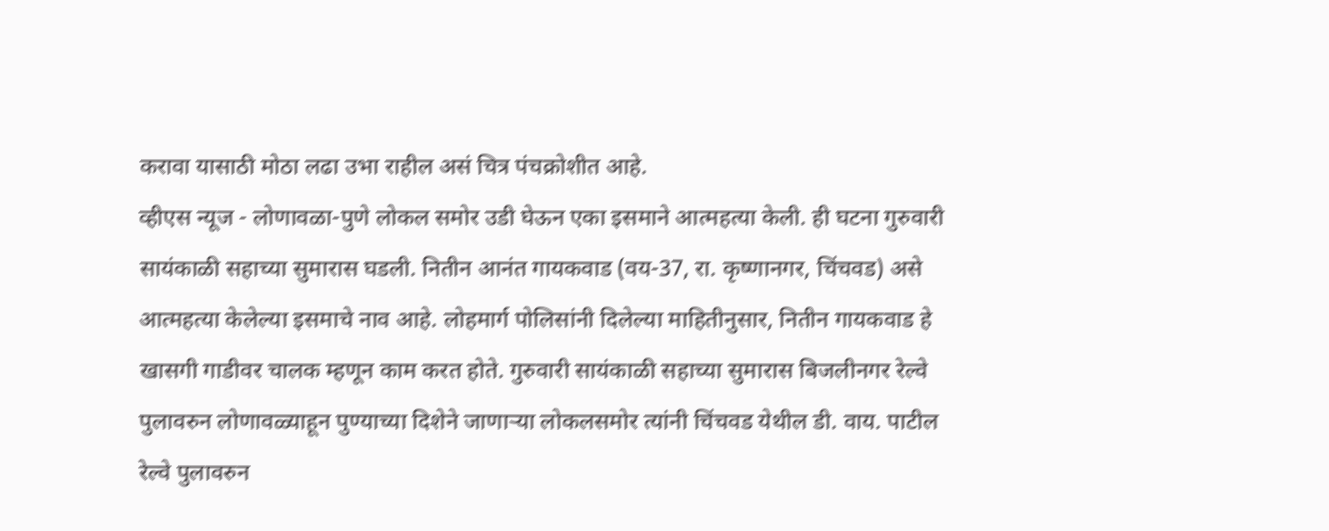करावा यासाठी मोठा लढा उभा राहील असं चित्र पंचक्रोशीत आहे.
व्हीएस न्यूज - लोणावळा-पुणे लोकल समोर उडी घेऊन एका इसमाने आत्महत्या केली. ही घटना गुरुवारी सायंकाळी सहाच्या सुमारास घडली. नितीन आनंत गायकवाड (वय-37, रा. कृष्णानगर, चिंचवड) असे आत्महत्या केलेल्या इसमाचे नाव आहे. लोहमार्ग पोलिसांनी दिलेल्या माहितीनुसार, नितीन गायकवाड हे खासगी गाडीवर चालक म्हणून काम करत होते. गुरुवारी सायंकाळी सहाच्या सुमारास बिजलीनगर रेल्वे पुलावरुन लोणावळ्याहून पुण्याच्या दिशेने जाणाऱ्या लोकलसमोर त्यांनी चिंचवड येथील डी. वाय. पाटील रेल्वे पुलावरुन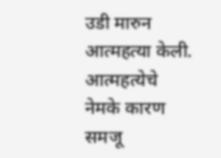उडी मारुन आत्महत्या केली. आत्महत्येचे नेमके कारण समजू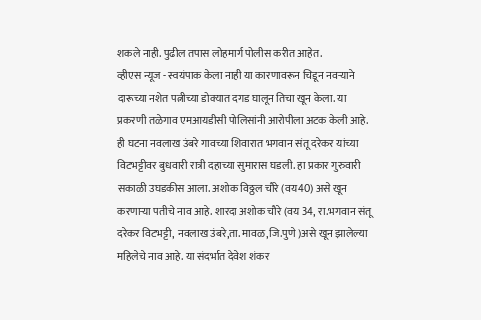शकले नाही. पुढील तपास लोहमार्ग पोलीस करीत आहेत.
व्हीएस न्यूज - स्वयंपाक केला नाही या कारणावरून चिडून नवऱ्याने दारूच्या नशेत पत्नीच्या डोक्यात दगड घालून तिचा खून केला. या प्रकरणी तळेगाव एमआयडीसी पोलिसांनी आरोपीला अटक केली आहे. ही घटना नवलाख उंबरे गावच्या शिवारात भगवान संतू दरेकर यांच्या विटभट्टीवर बुधवारी रात्री दहाच्या सुमारास घडली. हा प्रकार गुरुवारी सकाळी उघडकीस आला. अशोक विठ्ठल चौरे (वय40) असे खून करणाऱ्या पतीचे नाव आहे. शारदा अशोक चौरे (वय 34, रा.भगवान संतू दरेकर विटभट्टी, नवलाख उंबरे,ता. मावळ,जि.पुणे )असे खून झालेल्या महिलेचे नाव आहे. या संदर्भात देवेश शंकर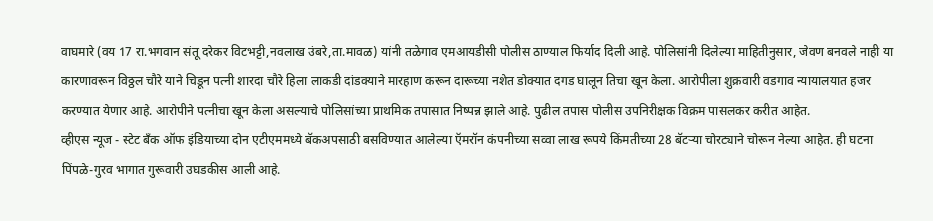वाघमारे (वय 17 रा.भगवान संतू दरेकर विटभट्टी,नवलाख उंबरे,ता.मावळ) यांनी तळेगाव एमआयडीसी पोलीस ठाण्याल फिर्याद दिली आहे. पोलिसांनी दिलेल्या माहितीनुसार, जेवण बनवले नाही या कारणावरून विठ्ठल चौरे याने चिडून पत्नी शारदा चौरे हिला लाकडी दांडक्याने मारहाण करून दारूच्या नशेत डोक्यात दगड घालून तिचा खून केला. आरोपीला शुक्रवारी वडगाव न्यायालयात हजर करण्यात येणार आहे. आरोपीने पत्नीचा खून केला असल्याचे पोलिसांच्या प्राथमिक तपासात निष्पन्न झाले आहे. पुढील तपास पोलीस उपनिरीक्षक विक्रम पासलकर करीत आहेत.
व्हीएस न्यूज - स्टेट बॅंक ऑफ इंडियाच्या दोन एटीएममध्ये बॅकअपसाठी बसविण्यात आलेल्या ऍमरॉन कंपनीच्या सव्वा लाख रूपये किंमतीच्या 28 बॅटऱ्या चोरट्याने चोरून नेल्या आहेत. ही घटना पिंपळे-गुरव भागात गुरूवारी उघडकीस आली आहे.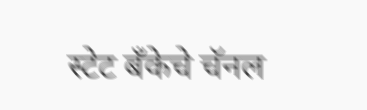स्टेट बॅंकेचे चॅनल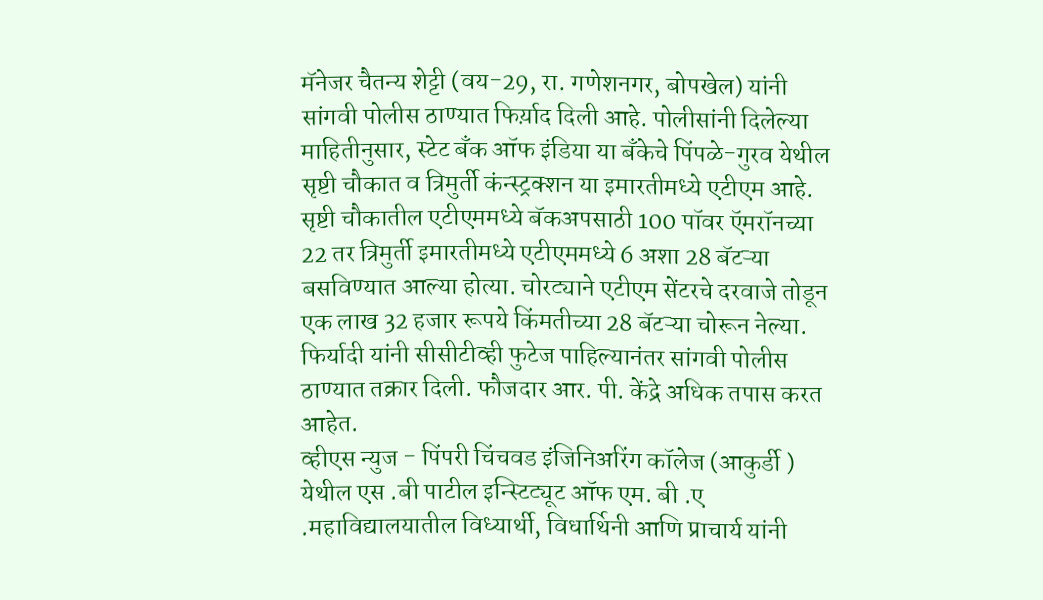मॅनेजर चैतन्य शेट्टी (वय-29, रा. गणेशनगर, बोपखेल) यांनी सांगवी पोलीस ठाण्यात फिर्य़ाद दिली आहे. पोलीसांनी दिलेल्या माहितीनुसार, स्टेट बॅंक ऑफ इंडिया या बॅंकेचे पिंपळे-गुरव येथील सृष्टी चौकात व त्रिमुर्ती कंन्स्ट्रक्शन या इमारतीमध्ये एटीएम आहे. सृष्टी चौकातील एटीएममध्ये बॅकअपसाठी 100 पॉवर ऍमरॉनच्या 22 तर त्रिमुर्ती इमारतीमध्ये एटीएममध्ये 6 अशा 28 बॅटऱ्या बसविण्यात आल्या होत्या. चोरट्याने एटीएम सेंटरचे दरवाजे तोडून एक लाख 32 हजार रूपये किंमतीच्या 28 बॅटऱ्या चोरून नेल्या. फिर्यादी यांनी सीसीटीव्ही फुटेज पाहिल्यानंतर सांगवी पोलीस ठाण्यात तक्रार दिली. फौजदार आर. पी. केंद्रे अधिक तपास करत आहेत.
व्हीएस न्युज - पिंपरी चिंचवड इंजिनिअरिंग कॉलेज (आकुर्डी ) येथील एस .बी पाटील इन्स्टिट्यूट ऑफ एम. बी .ए .महाविद्यालयातील विध्यार्थी, विधार्थिनी आणि प्राचार्य यांनी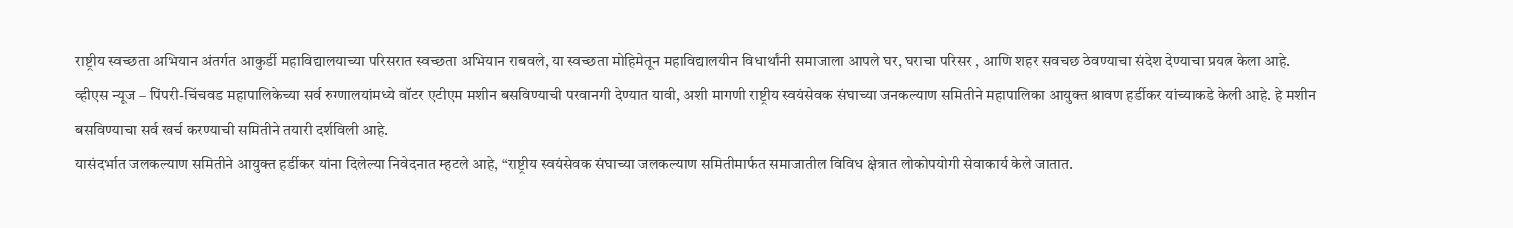राष्ट्रीय स्वच्छता अभियान अंतर्गत आकुर्डी महाविद्यालयाच्या परिसरात स्वच्छता अभियान राबवले, या स्वच्छता मोहिमेतून महाविद्यालयीन विधार्थांनी समाजाला आपले घर, घराचा परिसर , आणि शहर सवचछ ठेवण्याचा संदेश देण्याचा प्रयत्न केला आहे.
व्हीएस न्यूज – पिंपरी-चिंचवड महापालिकेच्या सर्व रुग्णालयांमध्ये वॉटर एटीएम मशीन बसविण्याची परवानगी देण्यात यावी, अशी मागणी राष्ट्रीय स्वयंसेवक संघाच्या जनकल्याण समितीने महापालिका आयुक्त श्रावण हर्डीकर यांच्याकडे केली आहे. हे मशीन बसविण्याचा सर्व खर्च करण्याची समितीने तयारी दर्शविली आहे.
यासंदर्भात जलकल्याण समितीने आयुक्त हर्डीकर यांना दिलेल्या निवेदनात म्हटले आहे, “राष्ट्रीय स्वयंसेवक संघाच्या जलकल्याण समितीमार्फत समाजातील विविध क्षेत्रात लोकोपयोगी सेवाकार्य केले जातात.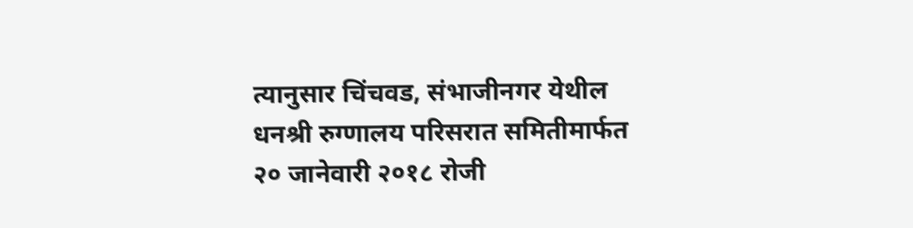त्यानुसार चिंचवड, संभाजीनगर येथील धनश्री रुग्णालय परिसरात समितीमार्फत २० जानेवारी २०१८ रोजी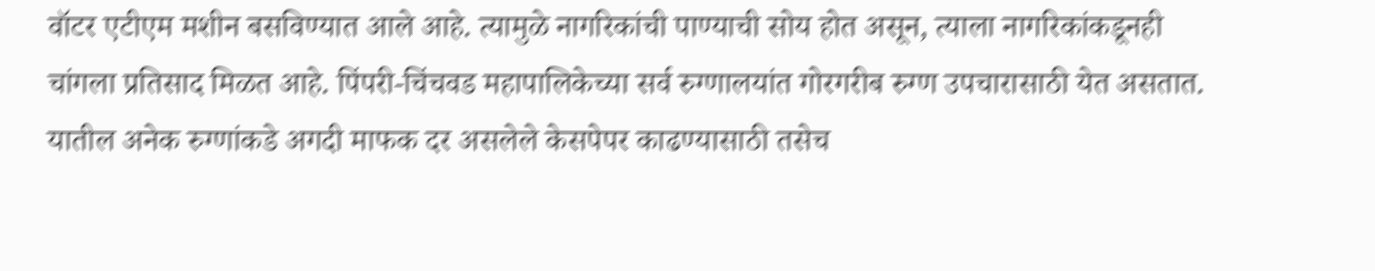वॉटर एटीएम मशीन बसविण्यात आले आहे. त्यामुळे नागरिकांची पाण्याची सोय होत असून, त्याला नागरिकांकडूनही चांगला प्रतिसाद मिळत आहे. पिंपरी-चिंचवड महापालिकेच्या सर्व रुग्णालयांत गोरगरीब रुग्ण उपचारासाठी येत असतात. यातील अनेक रुग्णांकडे अगदी माफक दर असलेले केसपेपर काढण्यासाठी तसेच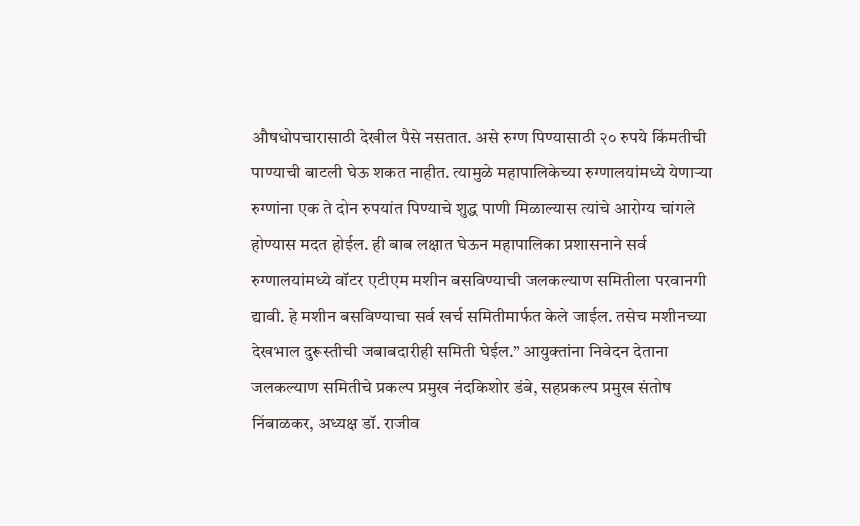औषधोपचारासाठी देखील पैसे नसतात. असे रुग्ण पिण्यासाठी २० रुपये किंमतीची पाण्याची बाटली घेऊ शकत नाहीत. त्यामुळे महापालिकेच्या रुग्णालयांमध्ये येणाऱ्या रुग्णांना एक ते दोन रुपयांत पिण्याचे शुद्ध पाणी मिळाल्यास त्यांचे आरोग्य चांगले होण्यास मदत होईल. ही बाब लक्षात घेऊन महापालिका प्रशासनाने सर्व रुग्णालयांमध्ये वॉटर एटीएम मशीन बसविण्याची जलकल्याण समितीला परवानगी द्यावी. हे मशीन बसविण्याचा सर्व खर्च समितीमार्फत केले जाईल. तसेच मशीनच्या देखभाल दुरूस्तीची जबाबदारीही समिती घेईल.” आयुक्तांना निवेदन देताना जलकल्याण समितीचे प्रकल्प प्रमुख नंदकिशोर डंबे, सहप्रकल्प प्रमुख संतोष निंबाळकर, अध्यक्ष डॉ. राजीव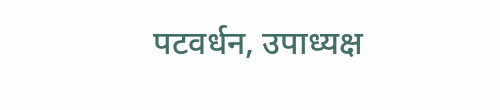पटवर्धन, उपाध्यक्ष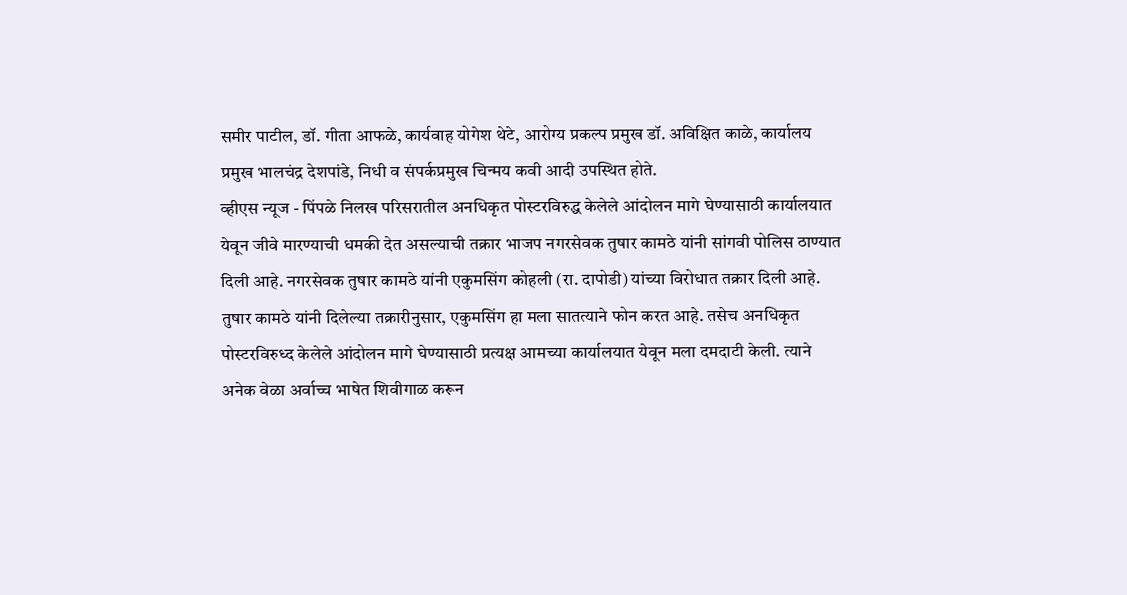समीर पाटील, डॉ. गीता आफळे, कार्यवाह योगेश थेटे, आरोग्य प्रकल्प प्रमुख डॉ. अविक्षित काळे, कार्यालय प्रमुख भालचंद्र देशपांडे, निधी व संपर्कप्रमुख चिन्मय कवी आदी उपस्थित होते.
व्हीएस न्यूज - पिंपळे निलख परिसरातील अनधिकृत पोस्टरविरुद्ध केलेले आंदोलन मागे घेण्यासाठी कार्यालयात येवून जीवे मारण्याची धमकी देत असल्याची तक्रार भाजप नगरसेवक तुषार कामठे यांनी सांगवी पोलिस ठाण्यात दिली आहे. नगरसेवक तुषार कामठे यांनी एकुमसिंग कोहली (रा. दापोडी) यांच्या विरोधात तक्रार दिली आहे.
तुषार कामठे यांनी दिलेल्या तक्रारीनुसार, एकुमसिंग हा मला सातत्याने फोन करत आहे. तसेच अनधिकृत पोस्टरविरुध्द केलेले आंदोलन मागे घेण्यासाठी प्रत्यक्ष आमच्या कार्यालयात येवून मला दमदाटी केली. त्याने अनेक वेळा अर्वाच्च भाषेत शिवीगाळ करून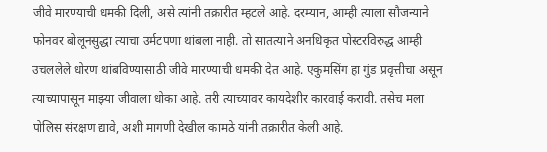जीवे मारण्याची धमकी दिली, असे त्यांनी तक्रारीत म्हटले आहे. दरम्यान, आम्ही त्याला सौजन्याने फोनवर बोलूनसुद्धा त्याचा उर्मटपणा थांबला नाही. तो सातत्याने अनधिकृत पोस्टरविरुद्ध आम्ही उचललेले धोरण थांबविण्यासाठी जीवे मारण्याची धमकी देत आहे. एकुमसिंग हा गुंड प्रवृत्तीचा असून त्याच्यापासून माझ्या जीवाला धोका आहे. तरी त्याच्यावर कायदेशीर कारवाई करावी. तसेच मला पोलिस संरक्षण द्यावे, अशी मागणी देखील कामठे यांनी तक्रारीत केली आहे.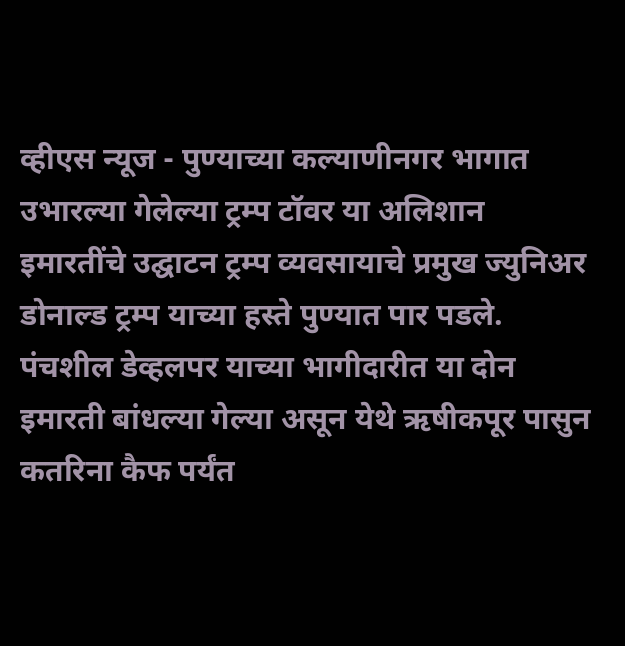व्हीएस न्यूज - पुण्याच्या कल्याणीनगर भागात उभारल्या गेलेल्या ट्रम्प टॉवर या अलिशान इमारतींचे उद्घाटन ट्रम्प व्यवसायाचे प्रमुख ज्युनिअर डोनाल्ड ट्रम्प याच्या हस्ते पुण्यात पार पडले. पंचशील डेव्हलपर याच्या भागीदारीत या दोन इमारती बांधल्या गेल्या असून येथे ऋषीकपूर पासुन कतरिना कैफ पर्यंत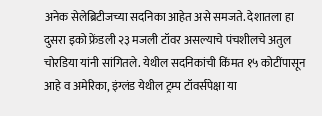अनेक सेलेब्रिटीजच्या सदनिका आहेत असे समजते. देशातला हा दुसरा इको फ्रेंडली २३ मजली टॉवर असल्याचे पंचशीलचे अतुल चोरडिया यांनी सांगितले. येथील सदनिकांची किंमत १५ कोटींपासून आहे व अमेरिका, इंग्लंड येथील ट्रम्प टॉवर्सपेक्षा या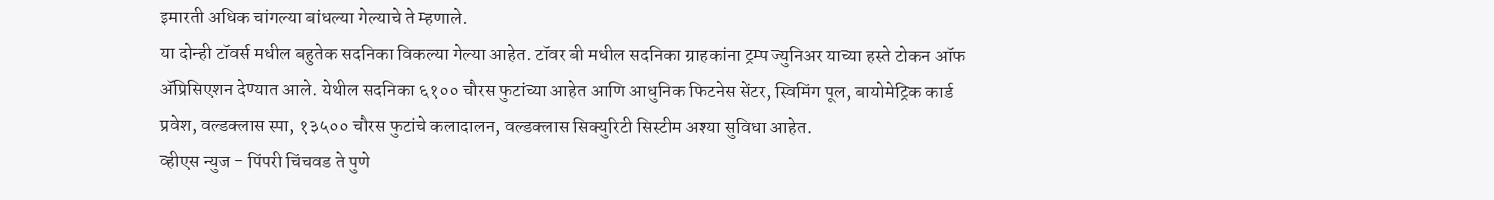इमारती अधिक चांगल्या बांधल्या गेल्याचे ते म्हणाले.
या दोन्ही टॉवर्स मधील बहुतेक सदनिका विकल्या गेल्या आहेत. टॉवर बी मधील सदनिका ग्राहकांना ट्रम्प ज्युनिअर याच्या हस्ते टोकन ऑफ ॲप्रिसिएशन देण्यात आले. येथील सदनिका ६१०० चौरस फुटांच्या आहेत आणि आधुनिक फिटनेस सेंटर, स्विमिंग पूल, बायोमेट्रिक कार्ड प्रवेश, वल्डक्लास स्पा, १३५०० चौरस फुटांचे कलादालन, वल्डक्लास सिक्युरिटी सिस्टीम अश्या सुविधा आहेत.
व्हीएस न्युज - पिंपरी चिंचवड ते पुणे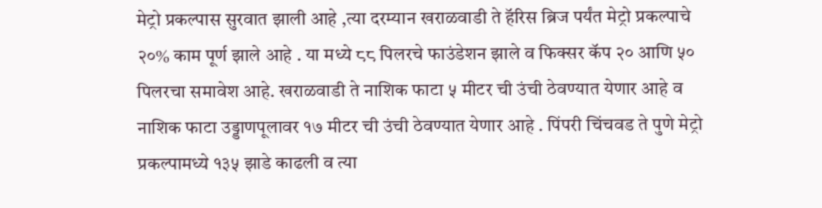मेट्रो प्रकल्पास सुरवात झाली आहे ,त्या दरम्यान खराळवाडी ते हॅरिस ब्रिज पर्यंत मेट्रो प्रकल्पाचे २०% काम पूर्ण झाले आहे . या मध्ये ८८ पिलरचे फाउंडेशन झाले व फिक्सर कॅप २० आणि ५० पिलरचा समावेश आहे. खराळवाडी ते नाशिक फाटा ५ मीटर ची उंची ठेवण्यात येणार आहे व नाशिक फाटा उड्डाणपूलावर १७ मीटर ची उंची ठेवण्यात येणार आहे . पिंपरी चिंचवड ते पुणे मेट्रो प्रकल्पामध्ये १३५ झाडे काढली व त्या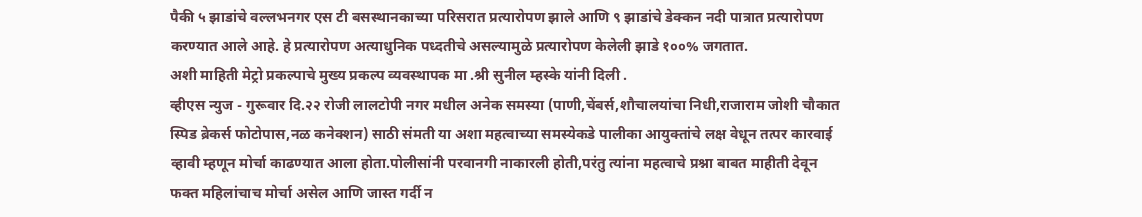पैकी ५ झाडांचे वल्लभनगर एस टी बसस्थानकाच्या परिसरात प्रत्यारोपण झाले आणि ९ झाडांचे डेक्कन नदी पात्रात प्रत्यारोपण करण्यात आले आहे. हे प्रत्यारोपण अत्याधुनिक पध्दतीचे असल्यामुळे प्रत्यारोपण केलेली झाडे १००% जगतात.
अशी माहिती मेट्रो प्रकल्पाचे मुख्य प्रकल्प व्यवस्थापक मा .श्री सुनील म्हस्के यांनी दिली .
व्हीएस न्युज - गुरूवार दि.२२ रोजी लालटोपी नगर मधील अनेक समस्या (पाणी,चेंबर्स,शौचालयांचा निधी,राजाराम जोशी चौकात स्पिड ब्रेकर्स फोटोपास,नळ कनेक्शन) साठी संमती या अशा महत्वाच्या समस्येकडे पालीका आयुक्तांचे लक्ष वेधून तत्पर कारवाई व्हावी म्हणून मोर्चा काढण्यात आला होता.पोलीसांनी परवानगी नाकारली होती,परंतु त्यांना महत्वाचे प्रश्ना बाबत माहीती देवून फक्त महिलांचाच मोर्चा असेल आणि जास्त गर्दी न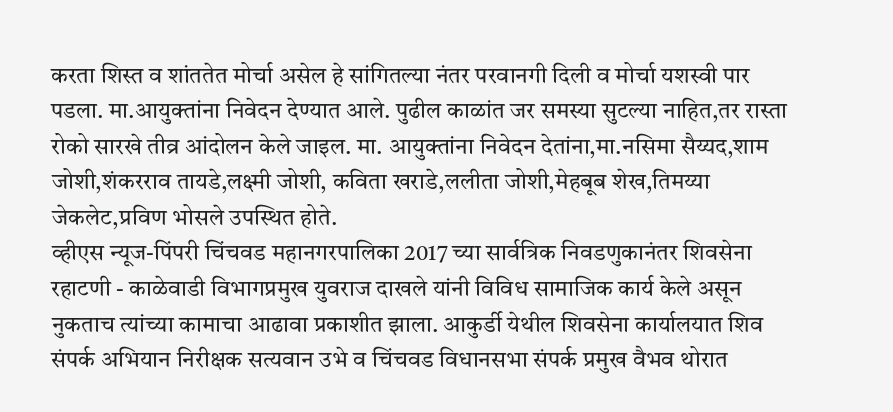करता शिस्त व शांततेत मोर्चा असेल हे सांगितल्या नंतर परवानगी दिली व मोर्चा यशस्वी पार पडला. मा.आयुक्तांना निवेदन देण्यात आले. पुढील काळांत जर समस्या सुटल्या नाहित,तर रास्ता रोको सारखे तीव्र आंदोलन केले जाइल. मा. आयुक्तांना निवेदन देतांना,मा.नसिमा सैय्यद,शाम जोशी,शंकरराव तायडे,लक्ष्मी जोशी, कविता खराडे,ललीता जोशी,मेहबूब शेख,तिमय्या जेकलेट,प्रविण भोसले उपस्थित होते.
व्हीएस न्यूज-पिंपरी चिंचवड महानगरपालिका 2017 च्या सार्वत्रिक निवडणुकानंतर शिवसेना रहाटणी - काळेवाडी विभागप्रमुख युवराज दाखले यांनी विविध सामाजिक कार्य केले असून नुकताच त्यांच्या कामाचा आढावा प्रकाशीत झाला. आकुर्डी येथील शिवसेना कार्यालयात शिव संपर्क अभियान निरीक्षक सत्यवान उभे व चिंचवड विधानसभा संपर्क प्रमुख वैभव थोरात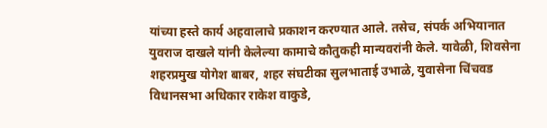यांच्या हस्ते कार्य अहवालाचे प्रकाशन करण्यात आले. तसेच, संपर्क अभियानात युवराज दाखले यांनी केलेल्या कामाचे कौतुकही मान्यवरांनी केले. यावेळी, शिवसेना शहरप्रमुख योगेश बाबर, शहर संघटीका सुलभाताई उभाळे, युवासेना चिंचवड विधानसभा अधिकार राकेश वाकुडे,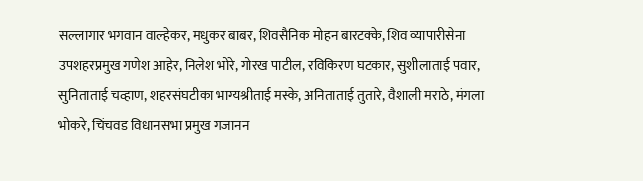सल्लागार भगवान वाल्हेकर, मधुकर बाबर, शिवसैनिक मोहन बारटक्के, शिव व्यापारीसेना उपशहरप्रमुख गणेश आहेर, निलेश भोरे, गोरख पाटील, रविकिरण घटकार, सुशीलाताई पवार, सुनिताताई चव्हाण, शहरसंघटीका भाग्यश्रीताई मस्के, अनिताताई तुतारे, वैशाली मराठे, मंगला भोकरे, चिंचवड विधानसभा प्रमुख गजानन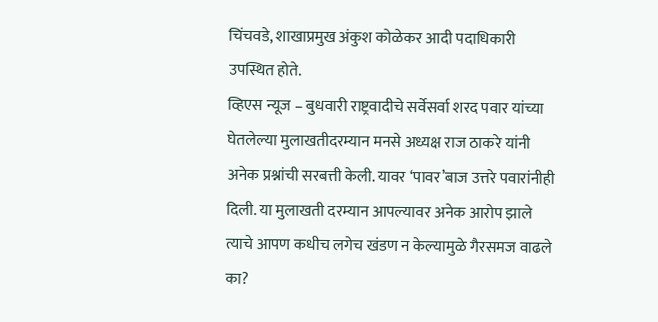चिंचवडे, शाखाप्रमुख अंकुश कोळेकर आदी पदाधिकारी उपस्थित होते.
व्हिएस न्यूज – बुधवारी राष्ट्रवादीचे सर्वेसर्वा शरद पवार यांच्या घेतलेल्या मुलाखतीदरम्यान मनसे अध्यक्ष राज ठाकरे यांनी अनेक प्रश्नांची सरबत्ती केली. यावर ‘पावर’बाज उत्तरे पवारांनीही दिली. या मुलाखती दरम्यान आपल्यावर अनेक आरोप झाले त्याचे आपण कधीच लगेच खंडण न केल्यामुळे गैरसमज वाढले का?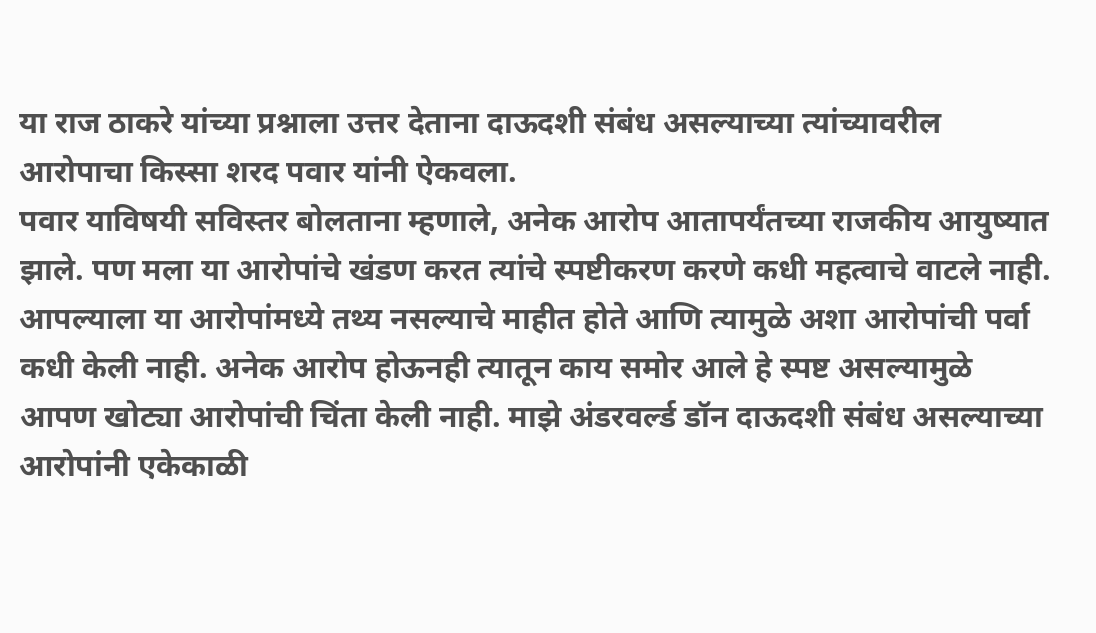या राज ठाकरे यांच्या प्रश्नाला उत्तर देताना दाऊदशी संबंध असल्याच्या त्यांच्यावरील आरोपाचा किस्सा शरद पवार यांनी ऐकवला.
पवार याविषयी सविस्तर बोलताना म्हणाले, अनेक आरोप आतापर्यंतच्या राजकीय आयुष्यात झाले. पण मला या आरोपांचे खंडण करत त्यांचे स्पष्टीकरण करणे कधी महत्वाचे वाटले नाही. आपल्याला या आरोपांमध्ये तथ्य नसल्याचे माहीत होते आणि त्यामुळे अशा आरोपांची पर्वा कधी केली नाही. अनेक आरोप होऊनही त्यातून काय समोर आले हे स्पष्ट असल्यामुळे आपण खोट्या आरोपांची चिंता केली नाही. माझे अंडरवर्ल्ड डॉन दाऊदशी संबंध असल्याच्या आरोपांनी एकेकाळी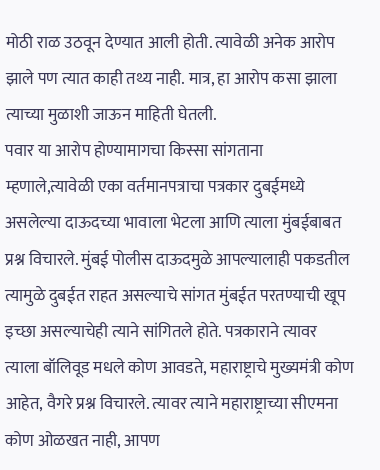मोठी राळ उठवून देण्यात आली होती. त्यावेळी अनेक आरोप झाले पण त्यात काही तथ्य नाही. मात्र, हा आरोप कसा झाला त्याच्या मुळाशी जाऊन माहिती घेतली.
पवार या आरोप होण्यामागचा किस्सा सांगताना म्हणाले,त्यावेळी एका वर्तमानपत्राचा पत्रकार दुबईमध्ये असलेल्या दाऊदच्या भावाला भेटला आणि त्याला मुंबईबाबत प्रश्न विचारले. मुंबई पोलीस दाऊदमुळे आपल्यालाही पकडतील त्यामुळे दुबईत राहत असल्याचे सांगत मुंबईत परतण्याची खूप इच्छा असल्याचेही त्याने सांगितले होते. पत्रकाराने त्यावर त्याला बॉलिवूड मधले कोण आवडते, महाराष्ट्राचे मुख्यमंत्री कोण आहेत, वैगरे प्रश्न विचारले. त्यावर त्याने महाराष्ट्राच्या सीएमना कोण ओळखत नाही, आपण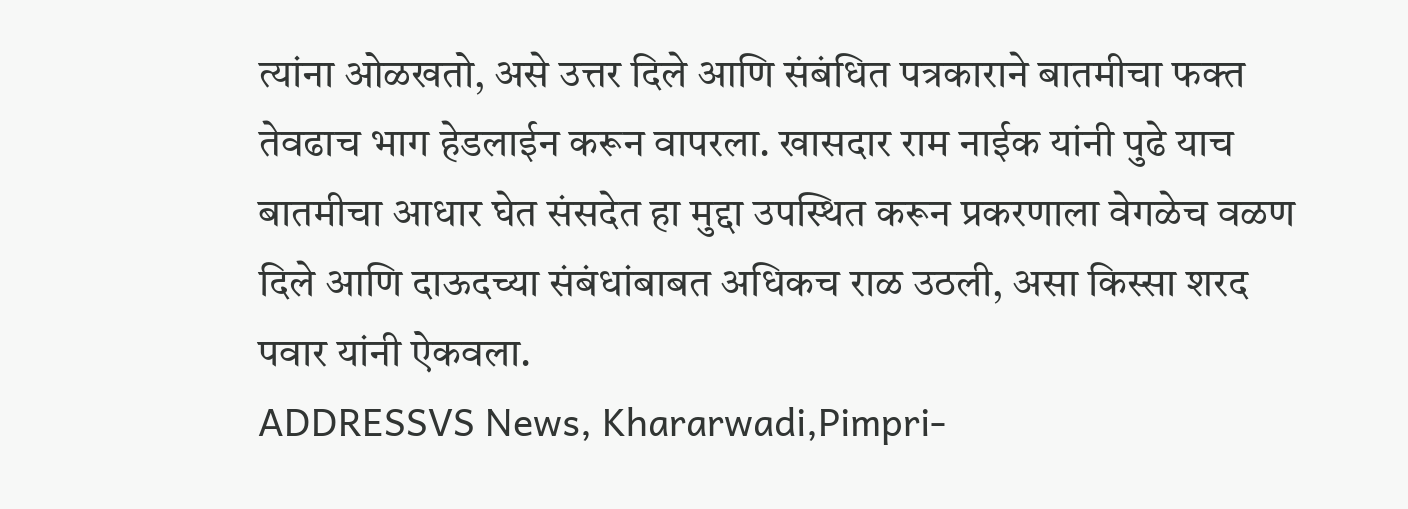त्यांना ओळखतो, असे उत्तर दिले आणि संबंधित पत्रकाराने बातमीचा फक्त तेवढाच भाग हेडलाईन करून वापरला. खासदार राम नाईक यांनी पुढे याच बातमीचा आधार घेत संसदेत हा मुद्दा उपस्थित करून प्रकरणाला वेगळेच वळण दिले आणि दाऊदच्या संबंधांबाबत अधिकच राळ उठली, असा किस्सा शरद पवार यांनी ऐकवला.
ADDRESSVS News, Khararwadi,Pimpri-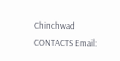Chinchwad CONTACTS Email: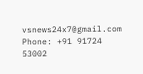vsnews24x7@gmail.com Phone: +91 91724 53002